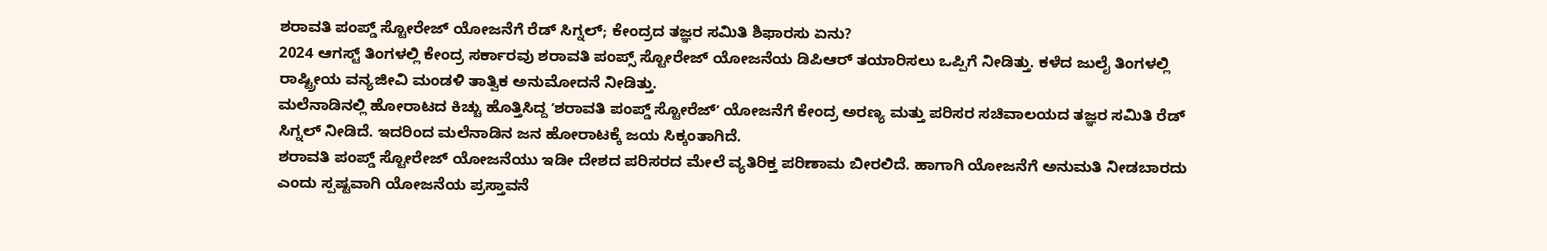ಶರಾವತಿ ಪಂಪ್ಡ್ ಸ್ಟೋರೇಜ್ ಯೋಜನೆಗೆ ರೆಡ್ ಸಿಗ್ನಲ್; ಕೇಂದ್ರದ ತಜ್ಞರ ಸಮಿತಿ ಶಿಫಾರಸು ಏನು?
2024 ಆಗಸ್ಟ್ ತಿಂಗಳಲ್ಲಿ ಕೇಂದ್ರ ಸರ್ಕಾರವು ಶರಾವತಿ ಪಂಪ್ಸ್ ಸ್ಟೋರೇಜ್ ಯೋಜನೆಯ ಡಿಪಿಆರ್ ತಯಾರಿಸಲು ಒಪ್ಪಿಗೆ ನೀಡಿತ್ತು. ಕಳೆದ ಜುಲೈ ತಿಂಗಳಲ್ಲಿ ರಾಷ್ಟ್ರೀಯ ವನ್ಯಜೀವಿ ಮಂಡಳಿ ತಾತ್ವಿಕ ಅನುಮೋದನೆ ನೀಡಿತ್ತು.
ಮಲೆನಾಡಿನಲ್ಲಿ ಹೋರಾಟದ ಕಿಚ್ಚು ಹೊತ್ತಿಸಿದ್ದ ʼಶರಾವತಿ ಪಂಪ್ಡ್ ಸ್ಟೋರೆಜ್ʼ ಯೋಜನೆಗೆ ಕೇಂದ್ರ ಅರಣ್ಯ ಮತ್ತು ಪರಿಸರ ಸಚಿವಾಲಯದ ತಜ್ಞರ ಸಮಿತಿ ರೆಡ್ ಸಿಗ್ನಲ್ ನೀಡಿದೆ. ಇದರಿಂದ ಮಲೆನಾಡಿನ ಜನ ಹೋರಾಟಕ್ಕೆ ಜಯ ಸಿಕ್ಕಂತಾಗಿದೆ.
ಶರಾವತಿ ಪಂಪ್ಡ್ ಸ್ಟೋರೇಜ್ ಯೋಜನೆಯು ಇಡೀ ದೇಶದ ಪರಿಸರದ ಮೇಲೆ ವ್ಯತಿರಿಕ್ತ ಪರಿಣಾಮ ಬೀರಲಿದೆ. ಹಾಗಾಗಿ ಯೋಜನೆಗೆ ಅನುಮತಿ ನೀಡಬಾರದು ಎಂದು ಸ್ಪಷ್ಟವಾಗಿ ಯೋಜನೆಯ ಪ್ರಸ್ತಾವನೆ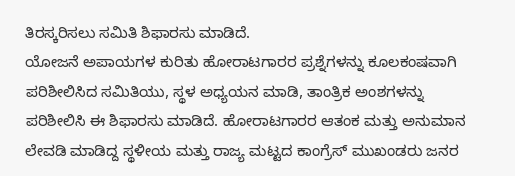ತಿರಸ್ಕರಿಸಲು ಸಮಿತಿ ಶಿಫಾರಸು ಮಾಡಿದೆ.
ಯೋಜನೆ ಅಪಾಯಗಳ ಕುರಿತು ಹೋರಾಟಗಾರರ ಪ್ರಶ್ನೆಗಳನ್ನು ಕೂಲಕಂಷವಾಗಿ ಪರಿಶೀಲಿಸಿದ ಸಮಿತಿಯು, ಸ್ಥಳ ಅಧ್ಯಯನ ಮಾಡಿ, ತಾಂತ್ರಿಕ ಅಂಶಗಳನ್ನು ಪರಿಶೀಲಿಸಿ ಈ ಶಿಫಾರಸು ಮಾಡಿದೆ. ಹೋರಾಟಗಾರರ ಆತಂಕ ಮತ್ತು ಅನುಮಾನ ಲೇವಡಿ ಮಾಡಿದ್ದ ಸ್ಥಳೀಯ ಮತ್ತು ರಾಜ್ಯ ಮಟ್ಟದ ಕಾಂಗ್ರೆಸ್ ಮುಖಂಡರು ಜನರ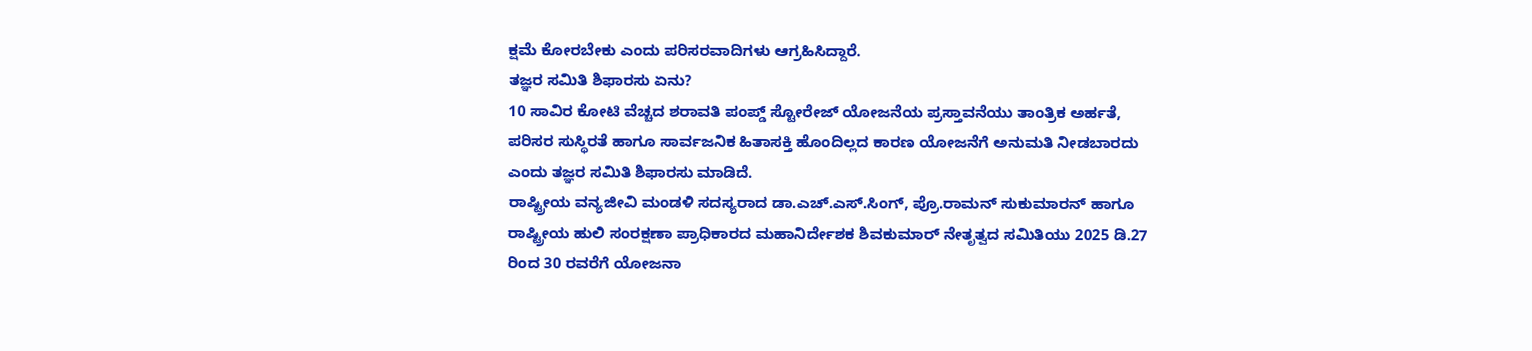ಕ್ಷಮೆ ಕೋರಬೇಕು ಎಂದು ಪರಿಸರವಾದಿಗಳು ಆಗ್ರಹಿಸಿದ್ದಾರೆ.
ತಜ್ಞರ ಸಮಿತಿ ಶಿಫಾರಸು ಏನು?
10 ಸಾವಿರ ಕೋಟಿ ವೆಚ್ಚದ ಶರಾವತಿ ಪಂಪ್ಡ್ ಸ್ಟೋರೇಜ್ ಯೋಜನೆಯ ಪ್ರಸ್ತಾವನೆಯು ತಾಂತ್ರಿಕ ಅರ್ಹತೆ, ಪರಿಸರ ಸುಸ್ಥಿರತೆ ಹಾಗೂ ಸಾರ್ವಜನಿಕ ಹಿತಾಸಕ್ತಿ ಹೊಂದಿಲ್ಲದ ಕಾರಣ ಯೋಜನೆಗೆ ಅನುಮತಿ ನೀಡಬಾರದು ಎಂದು ತಜ್ಞರ ಸಮಿತಿ ಶಿಫಾರಸು ಮಾಡಿದೆ.
ರಾಷ್ಟ್ರೀಯ ವನ್ಯಜೀವಿ ಮಂಡಳಿ ಸದಸ್ಯರಾದ ಡಾ.ಎಚ್.ಎಸ್.ಸಿಂಗ್, ಪ್ರೊ.ರಾಮನ್ ಸುಕುಮಾರನ್ ಹಾಗೂ ರಾಷ್ಟ್ರೀಯ ಹುಲಿ ಸಂರಕ್ಷಣಾ ಪ್ರಾಧಿಕಾರದ ಮಹಾನಿರ್ದೇಶಕ ಶಿವಕುಮಾರ್ ನೇತೃತ್ವದ ಸಮಿತಿಯು 2025 ಡಿ.27 ರಿಂದ 30 ರವರೆಗೆ ಯೋಜನಾ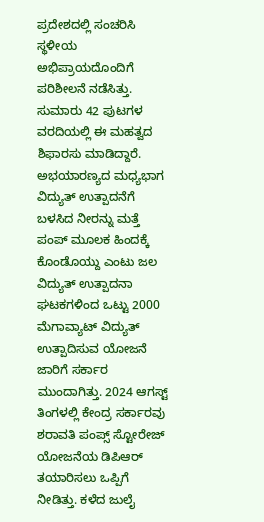ಪ್ರದೇಶದಲ್ಲಿ ಸಂಚರಿಸಿ ಸ್ಥಳೀಯ ಅಭಿಪ್ರಾಯದೊಂದಿಗೆ ಪರಿಶೀಲನೆ ನಡೆಸಿತ್ತು. ಸುಮಾರು 42 ಪುಟಗಳ ವರದಿಯಲ್ಲಿ ಈ ಮಹತ್ವದ ಶಿಫಾರಸು ಮಾಡಿದ್ದಾರೆ.
ಅಭಯಾರಣ್ಯದ ಮಧ್ಯಭಾಗ ವಿದ್ಯುತ್ ಉತ್ಪಾದನೆಗೆ ಬಳಸಿದ ನೀರನ್ನು ಮತ್ತೆ ಪಂಪ್ ಮೂಲಕ ಹಿಂದಕ್ಕೆ ಕೊಂಡೊಯ್ದು ಎಂಟು ಜಲ ವಿದ್ಯುತ್ ಉತ್ಪಾದನಾ ಘಟಕಗಳಿಂದ ಒಟ್ಟು 2000 ಮೆಗಾವ್ಯಾಟ್ ವಿದ್ಯುತ್ ಉತ್ಪಾದಿಸುವ ಯೋಜನೆ ಜಾರಿಗೆ ಸರ್ಕಾರ ಮುಂದಾಗಿತ್ತು. 2024 ಆಗಸ್ಟ್ ತಿಂಗಳಲ್ಲಿ ಕೇಂದ್ರ ಸರ್ಕಾರವು ಶರಾವತಿ ಪಂಪ್ಸ್ ಸ್ಟೋರೇಜ್ ಯೋಜನೆಯ ಡಿಪಿಆರ್ ತಯಾರಿಸಲು ಒಪ್ಪಿಗೆ ನೀಡಿತ್ತು. ಕಳೆದ ಜುಲೈ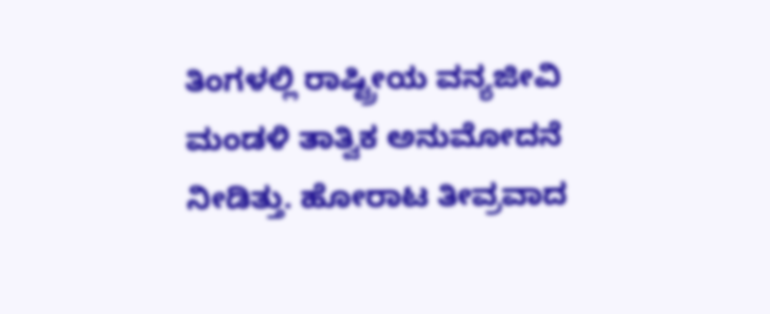ತಿಂಗಳಲ್ಲಿ ರಾಷ್ಟ್ರೀಯ ವನ್ಯಜೀವಿ ಮಂಡಳಿ ತಾತ್ವಿಕ ಅನುಮೋದನೆ ನೀಡಿತ್ತು. ಹೋರಾಟ ತೀವ್ರವಾದ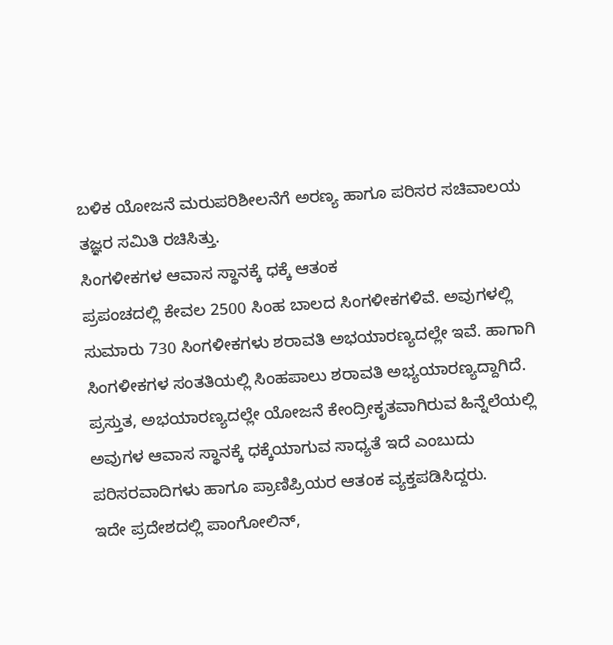ಬಳಿಕ ಯೋಜನೆ ಮರುಪರಿಶೀಲನೆಗೆ ಅರಣ್ಯ ಹಾಗೂ ಪರಿಸರ ಸಚಿವಾಲಯ ತಜ್ಞರ ಸಮಿತಿ ರಚಿಸಿತ್ತು.
ಸಿಂಗಳೀಕಗಳ ಆವಾಸ ಸ್ಥಾನಕ್ಕೆ ಧಕ್ಕೆ ಆತಂಕ
ಪ್ರಪಂಚದಲ್ಲಿ ಕೇವಲ 2500 ಸಿಂಹ ಬಾಲದ ಸಿಂಗಳೀಕಗಳಿವೆ. ಅವುಗಳಲ್ಲಿ ಸುಮಾರು 730 ಸಿಂಗಳೀಕಗಳು ಶರಾವತಿ ಅಭಯಾರಣ್ಯದಲ್ಲೇ ಇವೆ. ಹಾಗಾಗಿ ಸಿಂಗಳೀಕಗಳ ಸಂತತಿಯಲ್ಲಿ ಸಿಂಹಪಾಲು ಶರಾವತಿ ಅಭ್ಯಯಾರಣ್ಯದ್ದಾಗಿದೆ. ಪ್ರಸ್ತುತ, ಅಭಯಾರಣ್ಯದಲ್ಲೇ ಯೋಜನೆ ಕೇಂದ್ರೀಕೃತವಾಗಿರುವ ಹಿನ್ನೆಲೆಯಲ್ಲಿ ಅವುಗಳ ಆವಾಸ ಸ್ಥಾನಕ್ಕೆ ಧಕ್ಕೆಯಾಗುವ ಸಾಧ್ಯತೆ ಇದೆ ಎಂಬುದು ಪರಿಸರವಾದಿಗಳು ಹಾಗೂ ಪ್ರಾಣಿಪ್ರಿಯರ ಆತಂಕ ವ್ಯಕ್ತಪಡಿಸಿದ್ದರು.
ಇದೇ ಪ್ರದೇಶದಲ್ಲಿ ಪಾಂಗೋಲಿನ್,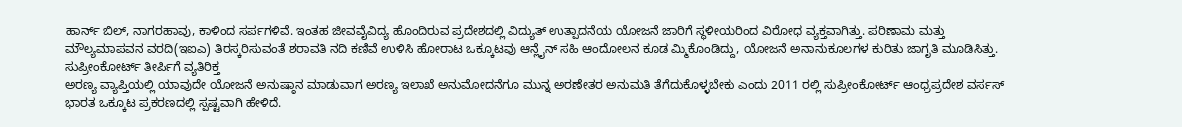ಹಾರ್ನ್ ಬಿಲ್, ನಾಗರಹಾವು, ಕಾಳಿಂದ ಸರ್ಪಗಳಿವೆ. ಇಂತಹ ಜೀವವೈವಿದ್ಯ ಹೊಂದಿರುವ ಪ್ರದೇಶದಲ್ಲಿ ವಿದ್ಯುತ್ ಉತ್ಪಾದನೆಯ ಯೋಜನೆ ಜಾರಿಗೆ ಸ್ಥಳೀಯರಿಂದ ವಿರೋಧ ವ್ಯಕ್ತವಾಗಿತ್ತು. ಪರಿಣಾಮ ಮತ್ತು ಮೌಲ್ಯಮಾಪವನ ವರದಿ(ಇಐಎ) ತಿರಸ್ಕರಿಸುವಂತೆ ಶರಾವತಿ ನದಿ ಕಣಿವೆ ಉಳಿಸಿ ಹೋರಾಟ ಒಕ್ಕೂಟವು ಆನ್ಲೈನ್ ಸಹಿ ಆಂದೋಲನ ಕೂಡ ಮ್ಮಿಕೊಂಡಿದ್ದು, ಯೋಜನೆ ಅನಾನುಕೂಲಗಳ ಕುರಿತು ಜಾಗೃತಿ ಮೂಡಿಸಿತ್ತು.
ಸುಪ್ರೀಂಕೋರ್ಟ್ ತೀರ್ಪಿಗೆ ವ್ಯತಿರಿಕ್ತ
ಅರಣ್ಯ ವ್ಯಾಪ್ತಿಯಲ್ಲಿ ಯಾವುದೇ ಯೋಜನೆ ಅನುಷ್ಠಾನ ಮಾಡುವಾಗ ಅರಣ್ಯ ಇಲಾಖೆ ಅನುಮೋದನೆಗೂ ಮುನ್ನ ಅರಣೇತರ ಅನುಮತಿ ತೆಗೆದುಕೊಳ್ಳಬೇಕು ಎಂದು 2011 ರಲ್ಲಿ ಸುಪ್ರೀಂಕೋರ್ಟ್ ಆಂಧ್ರಪ್ರದೇಶ ವರ್ಸಸ್ ಭಾರತ ಒಕ್ಕೂಟ ಪ್ರಕರಣದಲ್ಲಿ ಸ್ಪಷ್ಟವಾಗಿ ಹೇಳಿದೆ.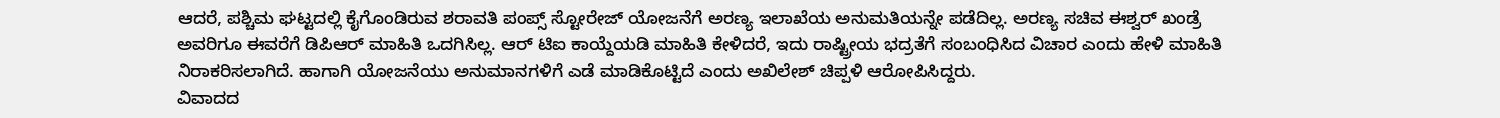ಆದರೆ, ಪಶ್ಚಿಮ ಘಟ್ಟದಲ್ಲಿ ಕೈಗೊಂಡಿರುವ ಶರಾವತಿ ಪಂಪ್ಸ್ ಸ್ಟೋರೇಜ್ ಯೋಜನೆಗೆ ಅರಣ್ಯ ಇಲಾಖೆಯ ಅನುಮತಿಯನ್ನೇ ಪಡೆದಿಲ್ಲ. ಅರಣ್ಯ ಸಚಿವ ಈಶ್ವರ್ ಖಂಡ್ರೆ ಅವರಿಗೂ ಈವರೆಗೆ ಡಿಪಿಆರ್ ಮಾಹಿತಿ ಒದಗಿಸಿಲ್ಲ. ಆರ್ ಟಿಐ ಕಾಯ್ದೆಯಡಿ ಮಾಹಿತಿ ಕೇಳಿದರೆ, ಇದು ರಾಷ್ಟ್ರೀಯ ಭದ್ರತೆಗೆ ಸಂಬಂಧಿಸಿದ ವಿಚಾರ ಎಂದು ಹೇಳಿ ಮಾಹಿತಿ ನಿರಾಕರಿಸಲಾಗಿದೆ. ಹಾಗಾಗಿ ಯೋಜನೆಯು ಅನುಮಾನಗಳಿಗೆ ಎಡೆ ಮಾಡಿಕೊಟ್ಟಿದೆ ಎಂದು ಅಖಿಲೇಶ್ ಚಿಪ್ಪಳಿ ಆರೋಪಿಸಿದ್ದರು.
ವಿವಾದದ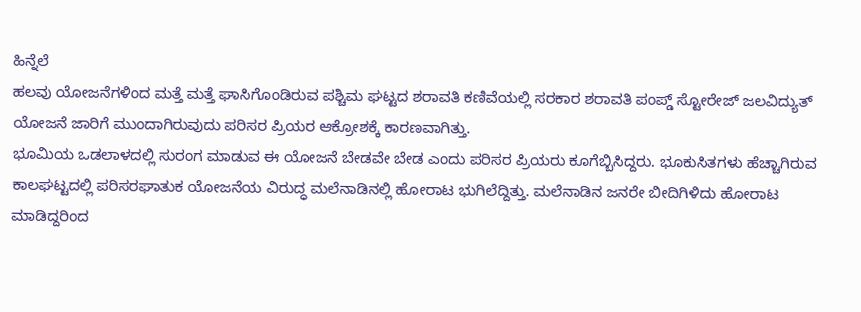ಹಿನ್ನೆಲೆ
ಹಲವು ಯೋಜನೆಗಳಿಂದ ಮತ್ತೆ ಮತ್ತೆ ಘಾಸಿಗೊಂಡಿರುವ ಪಶ್ಚಿಮ ಘಟ್ಟದ ಶರಾವತಿ ಕಣಿವೆಯಲ್ಲಿ ಸರಕಾರ ಶರಾವತಿ ಪಂಪ್ಡ್ ಸ್ಟೋರೇಜ್ ಜಲವಿದ್ಯುತ್ ಯೋಜನೆ ಜಾರಿಗೆ ಮುಂದಾಗಿರುವುದು ಪರಿಸರ ಪ್ರಿಯರ ಆಕ್ರೋಶಕ್ಕೆ ಕಾರಣವಾಗಿತ್ತು.
ಭೂಮಿಯ ಒಡಲಾಳದಲ್ಲಿ ಸುರಂಗ ಮಾಡುವ ಈ ಯೋಜನೆ ಬೇಡವೇ ಬೇಡ ಎಂದು ಪರಿಸರ ಪ್ರಿಯರು ಕೂಗೆಬ್ಬಿಸಿದ್ದರು. ಭೂಕುಸಿತಗಳು ಹೆಚ್ಚಾಗಿರುವ ಕಾಲಘಟ್ಟದಲ್ಲಿ ಪರಿಸರಘಾತುಕ ಯೋಜನೆಯ ವಿರುದ್ಧ ಮಲೆನಾಡಿನಲ್ಲಿ ಹೋರಾಟ ಭುಗಿಲೆದ್ದಿತ್ತು. ಮಲೆನಾಡಿನ ಜನರೇ ಬೀದಿಗಿಳಿದು ಹೋರಾಟ ಮಾಡಿದ್ದರಿಂದ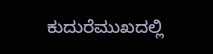ಕುದುರೆಮುಖದಲ್ಲಿ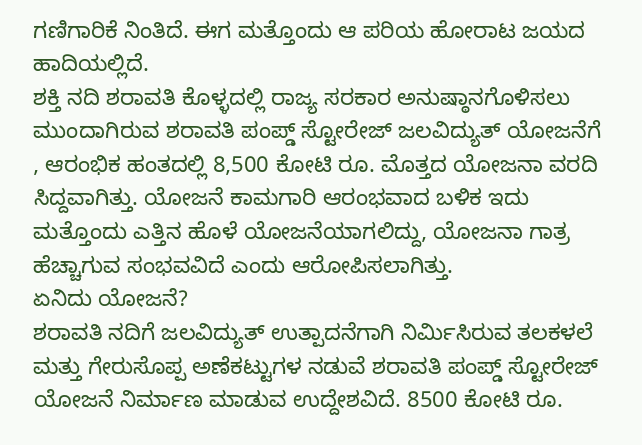ಗಣಿಗಾರಿಕೆ ನಿಂತಿದೆ. ಈಗ ಮತ್ತೊಂದು ಆ ಪರಿಯ ಹೋರಾಟ ಜಯದ ಹಾದಿಯಲ್ಲಿದೆ.
ಶಕ್ತಿ ನದಿ ಶರಾವತಿ ಕೊಳ್ಳದಲ್ಲಿ ರಾಜ್ಯ ಸರಕಾರ ಅನುಷ್ಠಾನಗೊಳಿಸಲು ಮುಂದಾಗಿರುವ ಶರಾವತಿ ಪಂಪ್ಡ್ ಸ್ಟೋರೇಜ್ ಜಲವಿದ್ಯುತ್ ಯೋಜನೆಗೆ , ಆರಂಭಿಕ ಹಂತದಲ್ಲಿ 8,500 ಕೋಟಿ ರೂ. ಮೊತ್ತದ ಯೋಜನಾ ವರದಿ ಸಿದ್ದವಾಗಿತ್ತು. ಯೋಜನೆ ಕಾಮಗಾರಿ ಆರಂಭವಾದ ಬಳಿಕ ಇದು ಮತ್ತೊಂದು ಎತ್ತಿನ ಹೊಳೆ ಯೋಜನೆಯಾಗಲಿದ್ದು, ಯೋಜನಾ ಗಾತ್ರ ಹೆಚ್ಚಾಗುವ ಸಂಭವವಿದೆ ಎಂದು ಆರೋಪಿಸಲಾಗಿತ್ತು.
ಏನಿದು ಯೋಜನೆ?
ಶರಾವತಿ ನದಿಗೆ ಜಲವಿದ್ಯುತ್ ಉತ್ಪಾದನೆಗಾಗಿ ನಿರ್ಮಿಸಿರುವ ತಲಕಳಲೆ ಮತ್ತು ಗೇರುಸೊಪ್ಪ ಅಣೆಕಟ್ಟುಗಳ ನಡುವೆ ಶರಾವತಿ ಪಂಪ್ಡ್ ಸ್ಟೋರೇಜ್ ಯೋಜನೆ ನಿರ್ಮಾಣ ಮಾಡುವ ಉದ್ದೇಶವಿದೆ. 8500 ಕೋಟಿ ರೂ.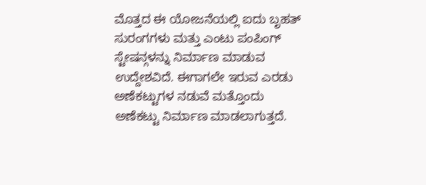ಮೊತ್ತದ ಈ ಯೋಜನೆಯಲ್ಲಿ ಐದು ಬೃಹತ್ ಸುರಂಗಗಳು ಮತ್ತು ಎಂಟು ಪಂಪಿಂಗ್ ಸ್ಟೇಷನ್ಗಳನ್ನು ನಿರ್ಮಾಣ ಮಾಡುವ ಉದ್ದೇಶವಿದೆ. ಈಗಾಗಲೇ ಇರುವ ಎರಡು ಅಣೆಕಟ್ಟುಗಳ ನಡುವೆ ಮತ್ತೊಂದು ಅಣೆಕಟ್ಟು ನಿರ್ಮಾಣ ಮಾಡಲಾಗುತ್ತದೆ.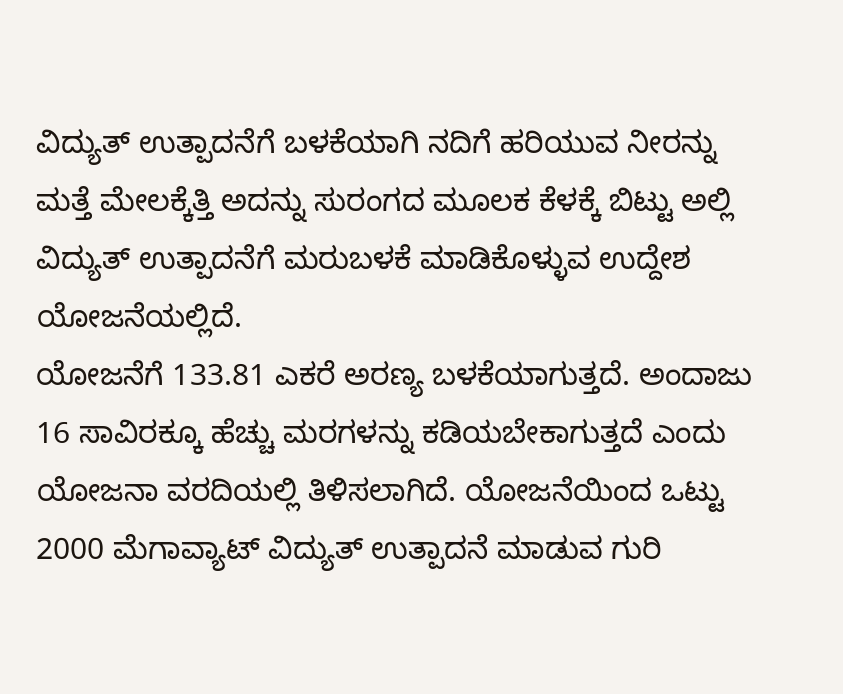ವಿದ್ಯುತ್ ಉತ್ಪಾದನೆಗೆ ಬಳಕೆಯಾಗಿ ನದಿಗೆ ಹರಿಯುವ ನೀರನ್ನು ಮತ್ತೆ ಮೇಲಕ್ಕೆತ್ತಿ ಅದನ್ನು ಸುರಂಗದ ಮೂಲಕ ಕೆಳಕ್ಕೆ ಬಿಟ್ಟು ಅಲ್ಲಿ ವಿದ್ಯುತ್ ಉತ್ಪಾದನೆಗೆ ಮರುಬಳಕೆ ಮಾಡಿಕೊಳ್ಳುವ ಉದ್ದೇಶ ಯೋಜನೆಯಲ್ಲಿದೆ.
ಯೋಜನೆಗೆ 133.81 ಎಕರೆ ಅರಣ್ಯ ಬಳಕೆಯಾಗುತ್ತದೆ. ಅಂದಾಜು 16 ಸಾವಿರಕ್ಕೂ ಹೆಚ್ಚು ಮರಗಳನ್ನು ಕಡಿಯಬೇಕಾಗುತ್ತದೆ ಎಂದು ಯೋಜನಾ ವರದಿಯಲ್ಲಿ ತಿಳಿಸಲಾಗಿದೆ. ಯೋಜನೆಯಿಂದ ಒಟ್ಟು 2000 ಮೆಗಾವ್ಯಾಟ್ ವಿದ್ಯುತ್ ಉತ್ಪಾದನೆ ಮಾಡುವ ಗುರಿ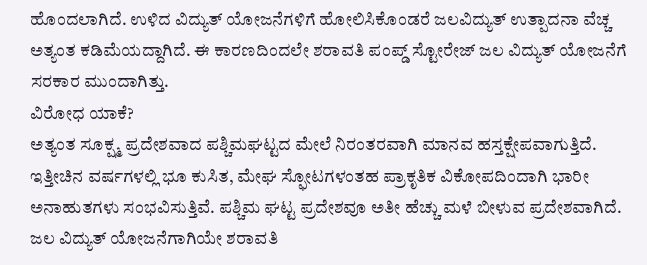ಹೊಂದಲಾಗಿದೆ. ಉಳಿದ ವಿದ್ಯುತ್ ಯೋಜನೆಗಳಿಗೆ ಹೋಲಿಸಿಕೊಂಡರೆ ಜಲವಿದ್ಯುತ್ ಉತ್ಪಾದನಾ ವೆಚ್ಚ ಅತ್ಯಂತ ಕಡಿಮೆಯದ್ದಾಗಿದೆ. ಈ ಕಾರಣದಿಂದಲೇ ಶರಾವತಿ ಪಂಪ್ಡ್ ಸ್ಟೋರೇಜ್ ಜಲ ವಿದ್ಯುತ್ ಯೋಜನೆಗೆ ಸರಕಾರ ಮುಂದಾಗಿತ್ತು.
ವಿರೋಧ ಯಾಕೆ?
ಅತ್ಯಂತ ಸೂಕ್ಷ್ಮ ಪ್ರದೇಶವಾದ ಪಶ್ಚಿಮಘಟ್ಟದ ಮೇಲೆ ನಿರಂತರವಾಗಿ ಮಾನವ ಹಸ್ತಕ್ಷೇಪವಾಗುತ್ತಿದೆ. ಇತ್ತೀಚಿನ ವರ್ಷಗಳಲ್ಲಿ ಭೂ ಕುಸಿತ, ಮೇಘ ಸ್ಫೋಟಗಳಂತಹ ಪ್ರಾಕೃತಿಕ ವಿಕೋಪದಿಂದಾಗಿ ಭಾರೀ ಅನಾಹುತಗಳು ಸಂಭವಿಸುತ್ತಿವೆ. ಪಶ್ಚಿಮ ಘಟ್ಟ ಪ್ರದೇಶವೂ ಅತೀ ಹೆಚ್ಚು ಮಳೆ ಬೀಳುವ ಪ್ರದೇಶವಾಗಿದೆ. ಜಲ ವಿದ್ಯುತ್ ಯೋಜನೆಗಾಗಿಯೇ ಶರಾವತಿ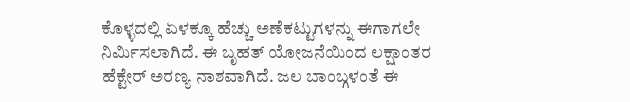ಕೊಳ್ಳದಲ್ಲಿ ಏಳಕ್ಕೂ ಹೆಚ್ಚು ಅಣೆಕಟ್ಟುಗಳನ್ನು ಈಗಾಗಲೇ ನಿರ್ಮಿಸಲಾಗಿದೆ. ಈ ಬೃಹತ್ ಯೋಜನೆಯಿಂದ ಲಕ್ಷಾಂತರ ಹೆಕ್ಟೇರ್ ಅರಣ್ಯ ನಾಶವಾಗಿದೆ. ಜಲ ಬಾಂಬ್ಗಳಂತೆ ಈ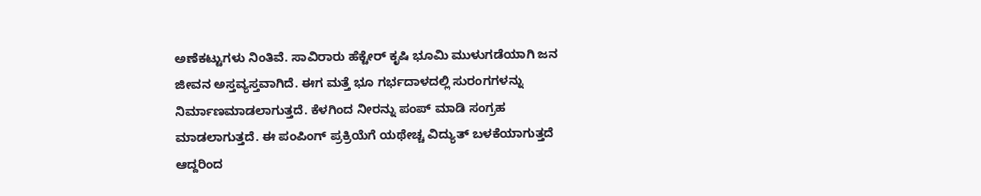ಅಣೆಕಟ್ಟುಗಳು ನಿಂತಿವೆ. ಸಾವಿರಾರು ಹೆಕ್ಟೇರ್ ಕೃಷಿ ಭೂಮಿ ಮುಳುಗಡೆಯಾಗಿ ಜನ ಜೀವನ ಅಸ್ತವ್ಯಸ್ತವಾಗಿದೆ. ಈಗ ಮತ್ತೆ ಭೂ ಗರ್ಭದಾಳದಲ್ಲಿ ಸುರಂಗಗಳನ್ನು ನಿರ್ಮಾಣಮಾಡಲಾಗುತ್ತದೆ. ಕೆಳಗಿಂದ ನೀರನ್ನು ಪಂಪ್ ಮಾಡಿ ಸಂಗ್ರಹ ಮಾಡಲಾಗುತ್ತದೆ. ಈ ಪಂಪಿಂಗ್ ಪ್ರಕ್ರಿಯೆಗೆ ಯಥೇಚ್ಚ ವಿದ್ಯುತ್ ಬಳಕೆಯಾಗುತ್ತದೆ ಆದ್ದರಿಂದ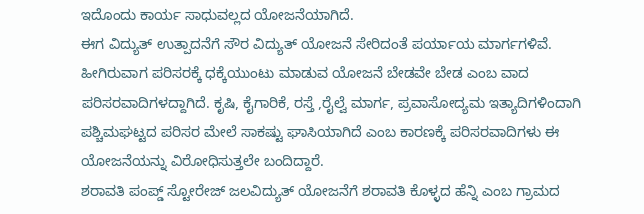ಇದೊಂದು ಕಾರ್ಯ ಸಾಧುವಲ್ಲದ ಯೋಜನೆಯಾಗಿದೆ.
ಈಗ ವಿದ್ಯುತ್ ಉತ್ಪಾದನೆಗೆ ಸೌರ ವಿದ್ಯುತ್ ಯೋಜನೆ ಸೇರಿದಂತೆ ಪರ್ಯಾಯ ಮಾರ್ಗಗಳಿವೆ. ಹೀಗಿರುವಾಗ ಪರಿಸರಕ್ಕೆ ಧಕ್ಕೆಯುಂಟು ಮಾಡುವ ಯೋಜನೆ ಬೇಡವೇ ಬೇಡ ಎಂಬ ವಾದ ಪರಿಸರವಾದಿಗಳದ್ದಾಗಿದೆ. ಕೃಷಿ, ಕೈಗಾರಿಕೆ, ರಸ್ತೆ ,ರೈಲ್ವೆ ಮಾರ್ಗ, ಪ್ರವಾಸೋದ್ಯಮ ಇತ್ಯಾದಿಗಳಿಂದಾಗಿ ಪಶ್ಚಿಮಘಟ್ಟದ ಪರಿಸರ ಮೇಲೆ ಸಾಕಷ್ಟು ಘಾಸಿಯಾಗಿದೆ ಎಂಬ ಕಾರಣಕ್ಕೆ ಪರಿಸರವಾದಿಗಳು ಈ ಯೋಜನೆಯನ್ನು ವಿರೋಧಿಸುತ್ತಲೇ ಬಂದಿದ್ದಾರೆ.
ಶರಾವತಿ ಪಂಪ್ಡ್ ಸ್ಟೋರೇಜ್ ಜಲವಿದ್ಯುತ್ ಯೋಜನೆಗೆ ಶರಾವತಿ ಕೊಳ್ಳದ ಹೆನ್ನಿ ಎಂಬ ಗ್ರಾಮದ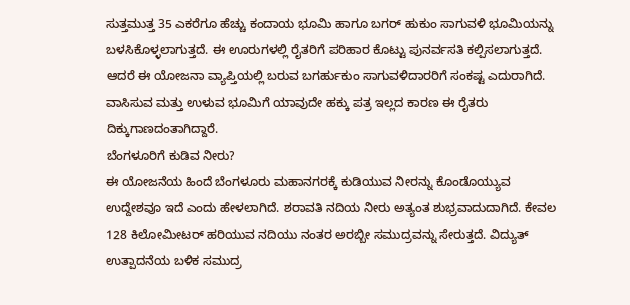ಸುತ್ತಮುತ್ತ 35 ಎಕರೆಗೂ ಹೆಚ್ಚು ಕಂದಾಯ ಭೂಮಿ ಹಾಗೂ ಬಗರ್ ಹುಕುಂ ಸಾಗುವಳಿ ಭೂಮಿಯನ್ನು ಬಳಸಿಕೊಳ್ಳಲಾಗುತ್ತದೆ. ಈ ಊರುಗಳಲ್ಲಿ ರೈತರಿಗೆ ಪರಿಹಾರ ಕೊಟ್ಟು ಪುನರ್ವಸತಿ ಕಲ್ಪಿಸಲಾಗುತ್ತದೆ. ಆದರೆ ಈ ಯೋಜನಾ ವ್ಯಾಪ್ತಿಯಲ್ಲಿ ಬರುವ ಬಗರ್ಹುಕುಂ ಸಾಗುವಳಿದಾರರಿಗೆ ಸಂಕಷ್ಟ ಎದುರಾಗಿದೆ. ವಾಸಿಸುವ ಮತ್ತು ಉಳುವ ಭೂಮಿಗೆ ಯಾವುದೇ ಹಕ್ಕು ಪತ್ರ ಇಲ್ಲದ ಕಾರಣ ಈ ರೈತರು ದಿಕ್ಕುಗಾಣದಂತಾಗಿದ್ದಾರೆ.
ಬೆಂಗಳೂರಿಗೆ ಕುಡಿವ ನೀರು?
ಈ ಯೋಜನೆಯ ಹಿಂದೆ ಬೆಂಗಳೂರು ಮಹಾನಗರಕ್ಕೆ ಕುಡಿಯುವ ನೀರನ್ನು ಕೊಂಡೊಯ್ಯುವ ಉದ್ದೇಶವೂ ಇದೆ ಎಂದು ಹೇಳಲಾಗಿದೆ. ಶರಾವತಿ ನದಿಯ ನೀರು ಅತ್ಯಂತ ಶುಭ್ರವಾದುದಾಗಿದೆ. ಕೇವಲ 128 ಕಿಲೋಮೀಟರ್ ಹರಿಯುವ ನದಿಯು ನಂತರ ಅರಬ್ಬೀ ಸಮುದ್ರವನ್ನು ಸೇರುತ್ತದೆ. ವಿದ್ಯುತ್ ಉತ್ಪಾದನೆಯ ಬಳಿಕ ಸಮುದ್ರ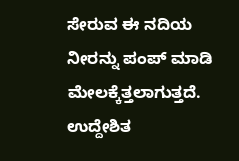ಸೇರುವ ಈ ನದಿಯ ನೀರನ್ನು ಪಂಪ್ ಮಾಡಿ ಮೇಲಕ್ಕೆತ್ತಲಾಗುತ್ತದೆ. ಉದ್ದೇಶಿತ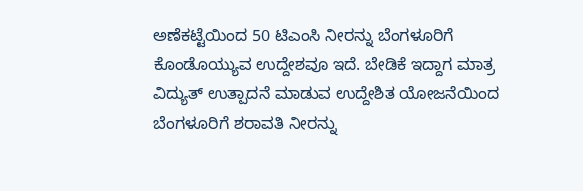ಅಣೆಕಟ್ಟೆಯಿಂದ 50 ಟಿಎಂಸಿ ನೀರನ್ನು ಬೆಂಗಳೂರಿಗೆ ಕೊಂಡೊಯ್ಯುವ ಉದ್ದೇಶವೂ ಇದೆ. ಬೇಡಿಕೆ ಇದ್ದಾಗ ಮಾತ್ರ ವಿದ್ಯುತ್ ಉತ್ಪಾದನೆ ಮಾಡುವ ಉದ್ದೇಶಿತ ಯೋಜನೆಯಿಂದ ಬೆಂಗಳೂರಿಗೆ ಶರಾವತಿ ನೀರನ್ನು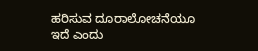ಹರಿಸುವ ದೂರಾಲೋಚನೆಯೂ ಇದೆ ಎಂದು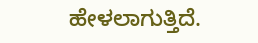ಹೇಳಲಾಗುತ್ತಿದೆ.